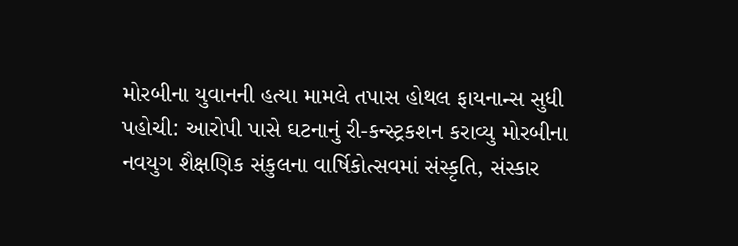મોરબીના યુવાનની હત્યા મામલે તપાસ હોથલ ફાયનાન્સ સુધી પહોચી: આરોપી પાસે ઘટનાનું રી-કન્સ્ટ્રકશન કરાવ્યુ મોરબીના નવયુગ શૈક્ષણિક સંકુલના વાર્ષિકોત્સવમાં સંસ્કૃતિ, સંસ્કાર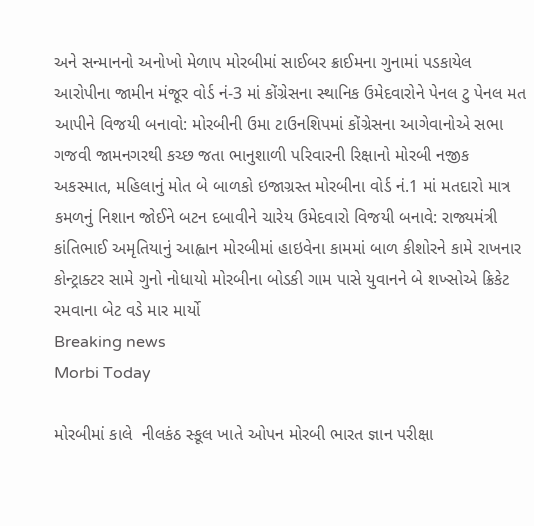અને સન્માનનો અનોખો મેળાપ મોરબીમાં સાઈબર ક્રાઈમના ગુનામાં પડકાયેલ આરોપીના જામીન મંજૂર વોર્ડ નં-3 માં કોંગ્રેસના સ્થાનિક ઉમેદવારોને પેનલ ટુ પેનલ મત આપીને વિજયી બનાવો: મોરબીની ઉમા ટાઉનશિપમાં કોંગ્રેસના આગેવાનોએ સભા ગજવી જામનગરથી કચ્છ જતા ભાનુશાળી પરિવારની રિક્ષાનો મોરબી નજીક અકસ્માત, મહિલાનું મોત બે બાળકો ઇજાગ્રસ્ત મોરબીના વોર્ડ નં.1 માં મતદારો માત્ર કમળનું નિશાન જોઈને બટન દબાવીને ચારેય ઉમેદવારો વિજયી બનાવે: રાજ્યમંત્રી કાંતિભાઈ અમૃતિયાનું આહ્વાન મોરબીમાં હાઇવેના કામમાં બાળ કીશોરને કામે રાખનાર કોન્ટ્રાક્ટર સામે ગુનો નોધાયો મોરબીના બોડકી ગામ પાસે યુવાનને બે શખ્સોએ ક્રિકેટ રમવાના બેટ વડે માર માર્યો
Breaking news
Morbi Today

મોરબીમાં કાલે  નીલકંઠ સ્કૂલ ખાતે ઓપન મોરબી ભારત જ્ઞાન પરીક્ષા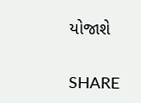યોજાશે


SHARE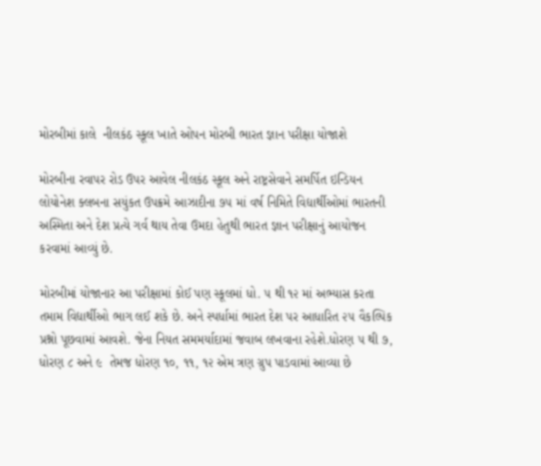મોરબીમાં કાલે  નીલકંઠ સ્કૂલ ખાતે ઓપન મોરબી ભારત જ્ઞાન પરીક્ષા યોજાશે

મોરબીના રવાપર રોડ ઉપર આવેલ નીલકંઠ સ્કૂલ અને રાષ્ટ્રસેવાને સમર્પિત ઇન્ડિયન લોયોનેશ ક્લબના સયુંકત ઉપક્રમે આઝાદીના ૭૫ માં વર્ષ નિમિતે વિદ્યાર્થીઓમાં ભારતની અસ્મિતા અને દેશ પ્રત્યે ગર્વ થાય તેવા ઉમદા હેતુથી ભારત જ્ઞાન પરીક્ષાનું આયોજન કરવામાં આવ્યું છે.

મોરબીમાં યોજાનાર આ પરીક્ષામાં કોઈ પણ સ્કૂલમાં ધો. ૫ થી ૧૨ માં અભ્યાસ કરતા તમામ વિદ્યાર્થીઓ ભાગ લઈ શકે છે. અને સ્પર્ધામાં ભારત દેશ પર આધારિત ૨૫ વૈકલ્પિક પ્રશ્નો પૂછવામાં આવશે. જેના નિયત સમમર્યાદામાં જવાબ લખવાના રહેશે.ધોરણ ૫ થી ૭, ધોરણ ૮ અને ૯  તેમજ ધોરણ ૧૦, ૧૧, ૧૨ એમ ત્રણ ગ્રુપ પાડવામાં આવ્યા છે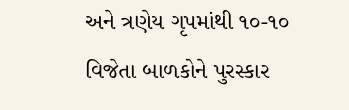અને ત્રણેય ગૃપમાંથી ૧૦-૧૦ વિજેતા બાળકોને પુરસ્કાર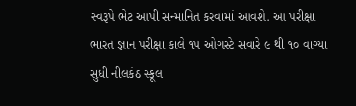સ્વરૂપે ભેટ આપી સન્માનિત કરવામાં આવશે. આ પરીક્ષા ભારત જ્ઞાન પરીક્ષા કાલે ૧૫ ઓગસ્ટે સવારે ૯ થી ૧૦ વાગ્યા સુધી નીલકંઠ સ્કૂલ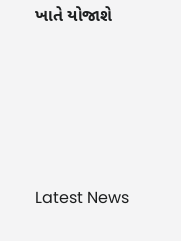ખાતે યોજાશે






Latest News